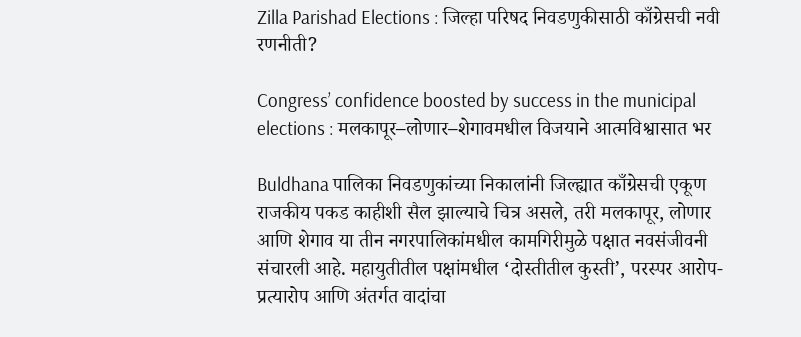Zilla Parishad Elections : जिल्हा परिषद निवडणुकीसाठी काँग्रेसची नवी रणनीती?

Congress’ confidence boosted by success in the municipal elections : मलकापूर–लोणार–शेगावमधील विजयाने आत्मविश्वासात भर

Buldhana पालिका निवडणुकांच्या निकालांनी जिल्ह्यात काँग्रेसची एकूण राजकीय पकड काहीशी सैल झाल्याचे चित्र असले, तरी मलकापूर, लोणार आणि शेगाव या तीन नगरपालिकांमधील कामगिरीमुळे पक्षात नवसंजीवनी संचारली आहे. महायुतीतील पक्षांमधील ‘दोस्तीतील कुस्ती’, परस्पर आरोप-प्रत्यारोप आणि अंतर्गत वादांचा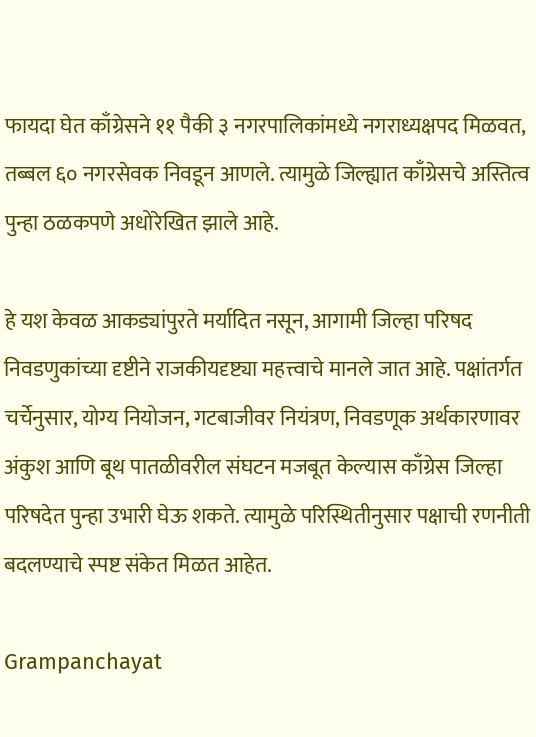फायदा घेत काँग्रेसने ११ पैकी ३ नगरपालिकांमध्ये नगराध्यक्षपद मिळवत, तब्बल ६० नगरसेवक निवडून आणले. त्यामुळे जिल्ह्यात काँग्रेसचे अस्तित्व पुन्हा ठळकपणे अधोरेखित झाले आहे.

हे यश केवळ आकड्यांपुरते मर्यादित नसून, आगामी जिल्हा परिषद निवडणुकांच्या दृष्टीने राजकीयदृष्ट्या महत्त्वाचे मानले जात आहे. पक्षांतर्गत चर्चेनुसार, योग्य नियोजन, गटबाजीवर नियंत्रण, निवडणूक अर्थकारणावर अंकुश आणि बूथ पातळीवरील संघटन मजबूत केल्यास काँग्रेस जिल्हा परिषदेत पुन्हा उभारी घेऊ शकते. त्यामुळे परिस्थितीनुसार पक्षाची रणनीती बदलण्याचे स्पष्ट संकेत मिळत आहेत.

Grampanchayat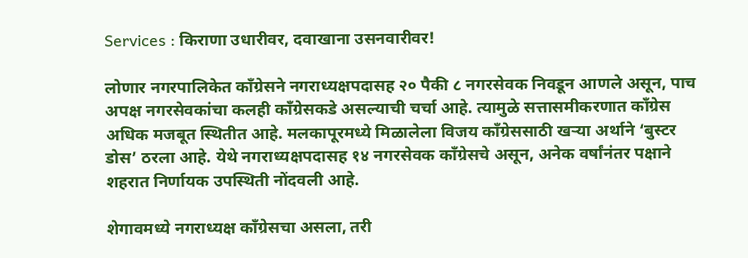Services : किराणा उधारीवर, दवाखाना उसनवारीवर!

लोणार नगरपालिकेत काँग्रेसने नगराध्यक्षपदासह २० पैकी ८ नगरसेवक निवडून आणले असून, पाच अपक्ष नगरसेवकांचा कलही काँग्रेसकडे असल्याची चर्चा आहे. त्यामुळे सत्तासमीकरणात काँग्रेस अधिक मजबूत स्थितीत आहे. मलकापूरमध्ये मिळालेला विजय काँग्रेससाठी खऱ्या अर्थाने ‘बुस्टर डोस’ ठरला आहे. येथे नगराध्यक्षपदासह १४ नगरसेवक काँग्रेसचे असून, अनेक वर्षांनंतर पक्षाने शहरात निर्णायक उपस्थिती नोंदवली आहे.

शेगावमध्ये नगराध्यक्ष काँग्रेसचा असला, तरी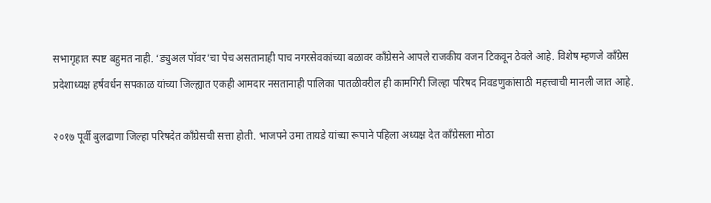सभागृहात स्पष्ट बहुमत नाही. ‘ड्युअल पॉवर’चा पेच असतानाही पाच नगरसेवकांच्या बळावर काँग्रेसने आपले राजकीय वजन टिकवून ठेवले आहे. विशेष म्हणजे काँग्रेस प्रदेशाध्यक्ष हर्षवर्धन सपकाळ यांच्या जिल्ह्यात एकही आमदार नसतानाही पालिका पातळीवरील ही कामगिरी जिल्हा परिषद निवडणुकांसाठी महत्त्वाची मानली जात आहे.

२०१७ पूर्वी बुलढाणा जिल्हा परिषदेत काँग्रेसची सत्ता होती. भाजपने उमा तायडे यांच्या रूपाने पहिला अध्यक्ष देत काँग्रेसला मोठा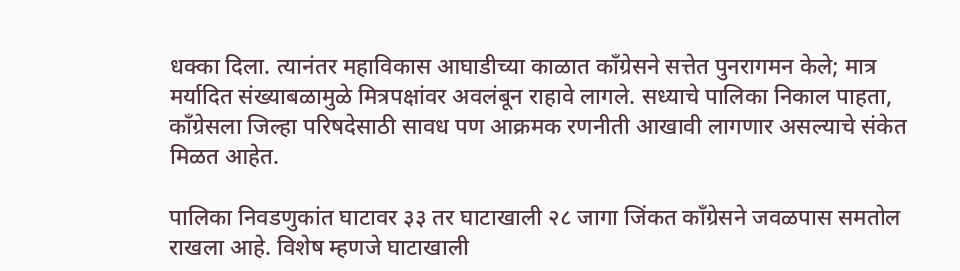धक्का दिला. त्यानंतर महाविकास आघाडीच्या काळात काँग्रेसने सत्तेत पुनरागमन केले; मात्र मर्यादित संख्याबळामुळे मित्रपक्षांवर अवलंबून राहावे लागले. सध्याचे पालिका निकाल पाहता, काँग्रेसला जिल्हा परिषदेसाठी सावध पण आक्रमक रणनीती आखावी लागणार असल्याचे संकेत मिळत आहेत.

पालिका निवडणुकांत घाटावर ३३ तर घाटाखाली २८ जागा जिंकत काँग्रेसने जवळपास समतोल राखला आहे. विशेष म्हणजे घाटाखाली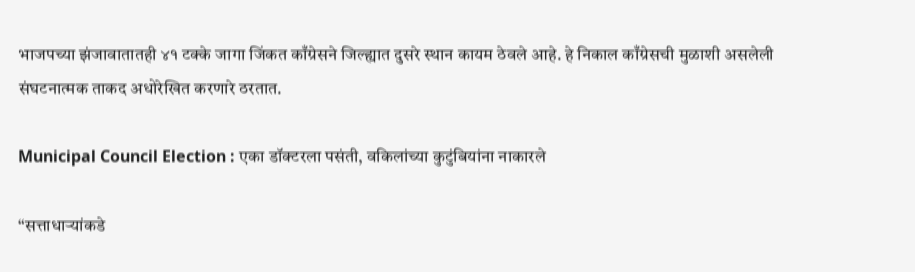भाजपच्या झंजावातातही ४१ टक्के जागा जिंकत काँग्रेसने जिल्ह्यात दुसरे स्थान कायम ठेवले आहे. हे निकाल काँग्रेसची मुळाशी असलेली संघटनात्मक ताकद अधोरेखित करणारे ठरतात.

Municipal Council Election : एका डॉक्टरला पसंती, वकिलांच्या कुटुंबियांना नाकारले

“सत्ताधाऱ्यांकडे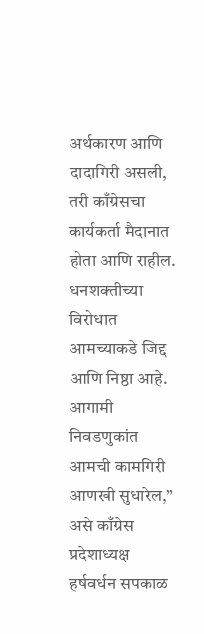अर्थकारण आणि दादागिरी असली, तरी काँग्रेसचा कार्यकर्ता मैदानात होता आणि राहील. धनशक्तीच्या विरोधात आमच्याकडे जिद्द आणि निष्ठा आहे. आगामी निवडणुकांत आमची कामगिरी आणखी सुधारेल,” असे काँग्रेस प्रदेशाध्यक्ष हर्षवर्धन सपकाळ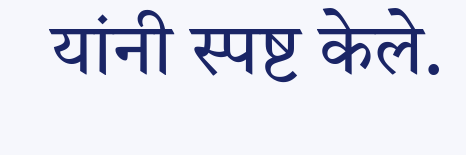यांनी स्पष्ट केले.